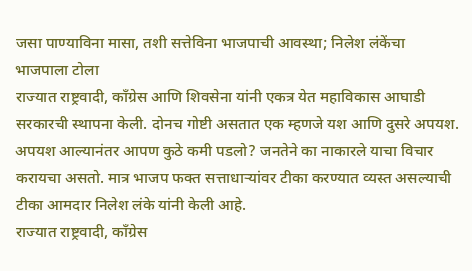जसा पाण्याविना मासा, तशी सत्तेविना भाजपाची आवस्था; निलेश लंकेंचा भाजपाला टोला
राज्यात राष्ट्रवादी, काँग्रेस आणि शिवसेना यांनी एकत्र येत महाविकास आघाडी सरकारची स्थापना केली. दोनच गोष्टी असतात एक म्हणजे यश आणि दुसरे अपयश. अपयश आल्यानंतर आपण कुठे कमी पडलो? जनतेने का नाकारले याचा विचार करायचा असतो. मात्र भाजप फक्त सत्ताधाऱ्यांवर टीका करण्यात व्यस्त असल्याची टीका आमदार निलेश लंके यांनी केली आहे.
राज्यात राष्ट्रवादी, काँग्रेस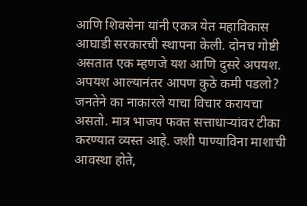आणि शिवसेना यांनी एकत्र येत महाविकास आघाडी सरकारची स्थापना केली. दोनच गोष्टी असतात एक म्हणजे यश आणि दुसरे अपयश. अपयश आल्यानंतर आपण कुठे कमी पडलो? जनतेने का नाकारले याचा विचार करायचा असतो. मात्र भाजप फक्त सत्ताधाऱ्यांवर टीका करण्यात व्यस्त आहे. जशी पाण्याविना माशाची आवस्था होते,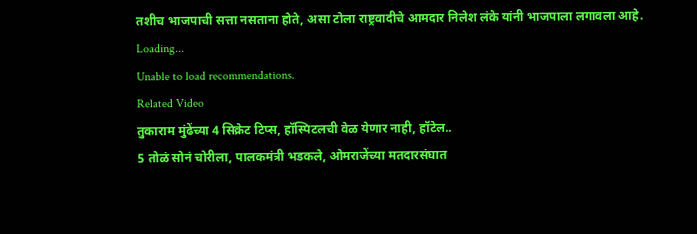तशीच भाजपाची सत्ता नसताना होते, असा टोला राष्ट्रवादीचे आमदार निलेश लंके यांनी भाजपाला लगावला आहे.
Loading...
Unable to load recommendations.
Related Video
तुकाराम मुंढेंच्या 4 सिक्रेट टिप्स, हॉस्पिटलची वेळ येणार नाही, हॉटेल..
5 तोळं सोनं चोरीला, पालकमंत्री भडकले, ओमराजेंच्या मतदारसंघात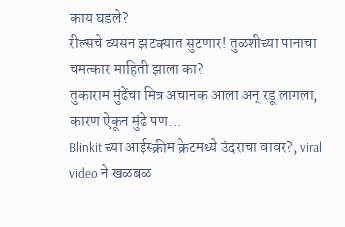काय घडले?
रील्सचे व्यसन झटक्यात सुटणार! तुळशीच्या पानाचा चमत्कार माहिती झाला का?
तुकाराम मुंढेंचा मित्र अचानक आला अन् रडू लागला, कारण ऐकून मुंढे पण...
Blinkit च्या आईस्क्रीम क्रेटमध्ये उंदराचा वावर?, viral video ने खळबळ